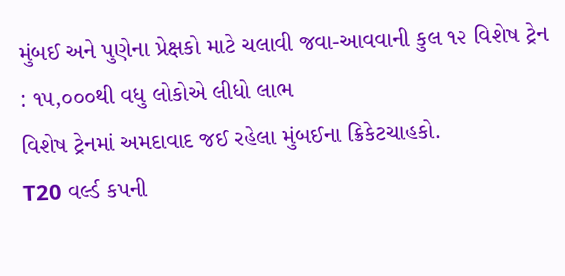મુંબઈ અને પુણેના પ્રેક્ષકો માટે ચલાવી જવા-આવવાની કુલ ૧૨ વિશેષ ટ્રેન : ૧૫,૦૦૦થી વધુ લોકોએ લીધો લાભ
વિશેષ ટ્રેનમાં અમદાવાદ જઈ રહેલા મુંબઈના ક્રિકેટચાહકો.
T20 વર્લ્ડ કપની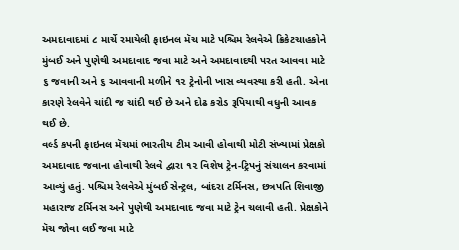અમદાવાદમાં ૮ માર્ચે રમાયેલી ફાઇનલ મૅચ માટે પશ્ચિમ રેલવેએ ક્રિકેટચાહકોને મુંબઈ અને પુણેથી અમદાવાદ જવા માટે અને અમદાવાદથી પરત આવવા માટે ૬ જવાની અને ૬ આવવાની મળીને ૧૨ ટ્રેનોની ખાસ વ્યવસ્થા કરી હતી. એના કારણે રેલવેને ચાંદી જ ચાંદી થઈ છે અને દોઢ કરોડ રૂપિયાથી વધુની આવક થઈ છે.
વર્લ્ડ કપની ફાઇનલ મૅચમાં ભારતીય ટીમ આવી હોવાથી મોટી સંખ્યામાં પ્રેક્ષકો અમદાવાદ જવાના હોવાથી રેલવે દ્વારા ૧૨ વિશેષ ટ્રેન-ટ્રિપનું સંચાલન કરવામાં આવ્યું હતું. પશ્ચિમ રેલવેએ મુંબઈ સેન્ટ્રલ, બાંદરા ટર્મિનસ, છત્રપતિ શિવાજી મહારાજ ટર્મિનસ અને પુણેથી અમદાવાદ જવા માટે ટ્રેન ચલાવી હતી. પ્રેક્ષકોને મૅચ જોવા લઈ જવા માટે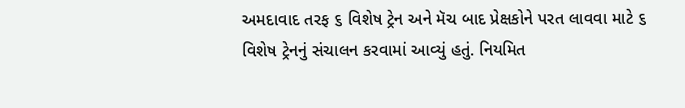અમદાવાદ તરફ ૬ વિશેષ ટ્રેન અને મૅચ બાદ પ્રેક્ષકોને પરત લાવવા માટે ૬ વિશેષ ટ્રેનનું સંચાલન કરવામાં આવ્યું હતું. નિયમિત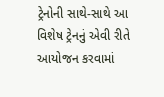ટ્રેનોની સાથે-સાથે આ વિશેષ ટ્રેનનું એવી રીતે આયોજન કરવામાં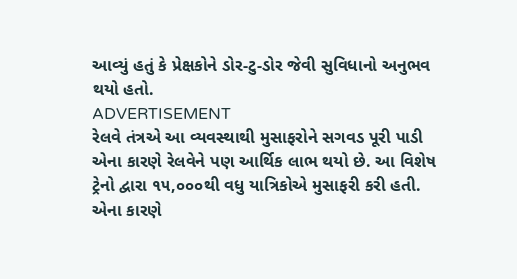આવ્યું હતું કે પ્રેક્ષકોને ડોર-ટુ-ડોર જેવી સુવિધાનો અનુભવ થયો હતો.
ADVERTISEMENT
રેલવે તંત્રએ આ વ્યવસ્થાથી મુસાફરોને સગવડ પૂરી પાડી એના કારણે રેલવેને પણ આર્થિક લાભ થયો છે. આ વિશેષ ટ્રેનો દ્વારા ૧૫,૦૦૦થી વધુ યાત્રિકોએ મુસાફરી કરી હતી. એના કારણે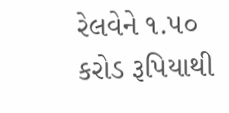રેલવેને ૧.૫૦ કરોડ રૂપિયાથી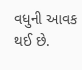વધુની આવક થઈ છે.